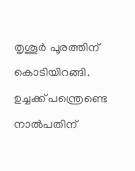തൃശൂര്‍ പൂരത്തിന് കൊടിയിറങ്ങി. ഉച്ചക്ക് പന്ത്രെണ്ടെ നാല്‍പതിന്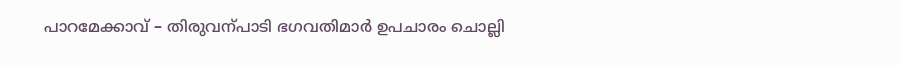പാറമേക്കാവ് – തിരുവന്പാടി ഭഗവതിമാര്‍ ഉപചാരം ചൊല്ലി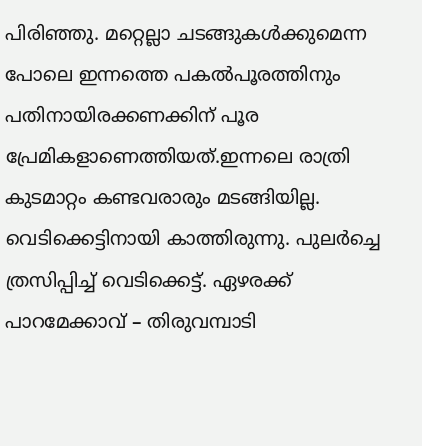പിരിഞ്ഞു. മറ്റെല്ലാ ചടങ്ങുകള്‍ക്കുമെന്ന പോലെ ഇന്നത്തെ പകല്‍പൂരത്തിനും പതിനായിരക്കണക്കിന് പൂര പ്രേമികളാണെത്തിയത്.ഇന്നലെ രാത്രി കുടമാറ്റം കണ്ടവരാരും മടങ്ങിയില്ല. വെടിക്കെട്ടിനായി കാത്തിരുന്നു. പുലര്‍ച്ചെ ത്രസിപ്പിച്ച് വെടിക്കെട്ട്. ഏഴരക്ക് പാറമേക്കാവ് – തിരുവമ്പാടി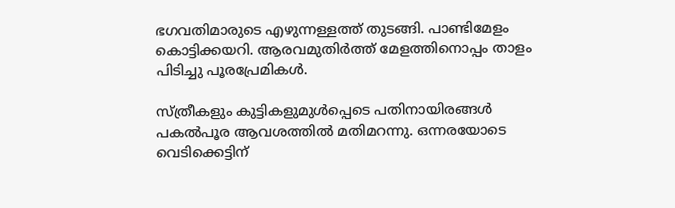ഭഗവതിമാരുടെ എഴുന്നള്ളത്ത് തുടങ്ങി. പാണ്ടിമേളം കൊട്ടിക്കയറി. ആരവമുതിര്‍ത്ത് മേളത്തിനൊപ്പം താളം പിടിച്ചു പൂരപ്രേമികള്‍.

സ്ത്രീകളും കുട്ടികളുമുള്‍പ്പെടെ പതിനായിരങ്ങള്‍ പകല്‍പൂര ആവശത്തില്‍ മതിമറന്നു. ഒന്നരയോടെ വെടിക്കെട്ടിന്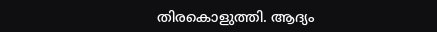തിരകൊളുത്തി. ആദ്യം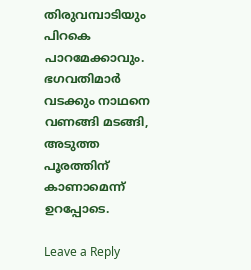തിരുവമ്പാടിയും പിറകെ പാറമേക്കാവും. ഭഗവതിമാര്‍ വടക്കും നാഥനെ വണങ്ങി മടങ്ങി, അടുത്ത പൂരത്തിന് കാണാമെന്ന് ഉറപ്പോടെ.

Leave a Reply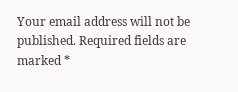Your email address will not be published. Required fields are marked *